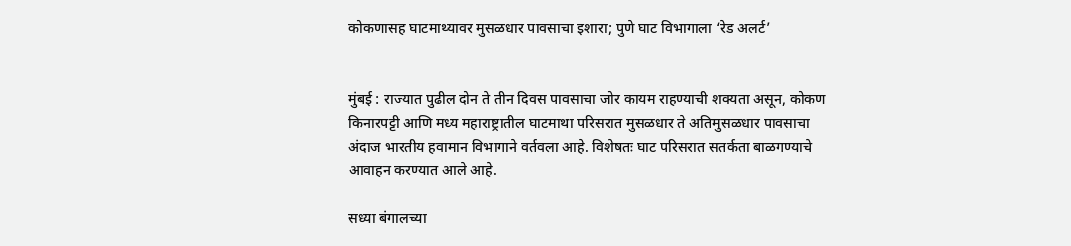कोकणासह घाटमाथ्यावर मुसळधार पावसाचा इशारा; पुणे घाट विभागाला ‘रेड अलर्ट’


मुंबई : राज्यात पुढील दोन ते तीन दिवस पावसाचा जोर कायम राहण्याची शक्यता असून, कोकण किनारपट्टी आणि मध्य महाराष्ट्रातील घाटमाथा परिसरात मुसळधार ते अतिमुसळधार पावसाचा अंदाज भारतीय हवामान विभागाने वर्तवला आहे. विशेषतः घाट परिसरात सतर्कता बाळगण्याचे आवाहन करण्यात आले आहे.

सध्या बंगालच्या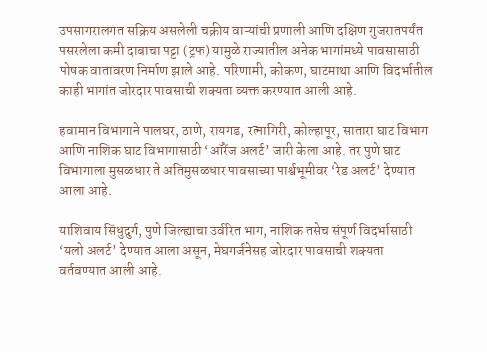उपसागरालगत सक्रिय असलेली चक्रीय वाऱ्यांची प्रणाली आणि दक्षिण गुजरातपर्यंत पसरलेला कमी दाबाचा पट्टा (ट्रफ) यामुळे राज्यातील अनेक भागांमध्ये पावसासाठी पोषक वातावरण निर्माण झाले आहे. परिणामी, कोकण, घाटमाथा आणि विदर्भातील काही भागांत जोरदार पावसाची शक्यता व्यक्त करण्यात आली आहे.

हवामान विभागाने पालघर, ठाणे, रायगड, रत्नागिरी, कोल्हापूर, सातारा घाट विभाग आणि नाशिक घाट विभागासाठी ‘ऑरेंज अलर्ट’ जारी केला आहे. तर पुणे घाट विभागाला मुसळधार ते अतिमुसळधार पावसाच्या पार्श्वभूमीवर ‘रेड अलर्ट’ देण्यात आला आहे.

याशिवाय सिंधुदुर्ग, पुणे जिल्ह्याचा उर्वरित भाग, नाशिक तसेच संपूर्ण विदर्भासाठी ‘यलो अलर्ट’ देण्यात आला असून, मेघगर्जनेसह जोरदार पावसाची शक्यता वर्तवण्यात आली आहे.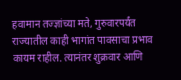हवामान तज्ज्ञांच्या मते, गुरुवारपर्यंत राज्यातील काही भागांत पावसाचा प्रभाव कायम राहील. त्यानंतर शुक्रवार आणि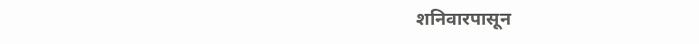शनिवारपासून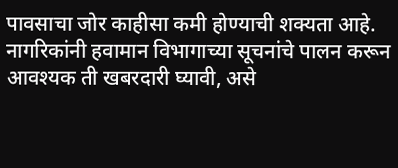पावसाचा जोर काहीसा कमी होण्याची शक्यता आहे. नागरिकांनी हवामान विभागाच्या सूचनांचे पालन करून आवश्यक ती खबरदारी घ्यावी, असे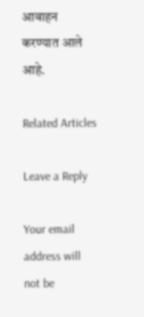आवाहन करण्यात आले आहे.

Related Articles

Leave a Reply

Your email address will not be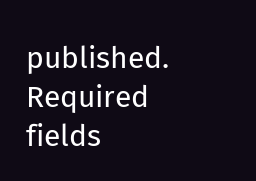published. Required fields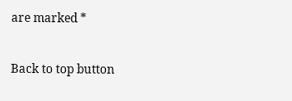are marked *

Back to top button